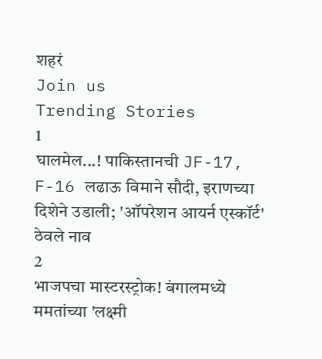शहरं
Join us
Trending Stories
1
घालमेल...! पाकिस्तानची JF-17, F-16 लढाऊ विमाने सौदी, इराणच्या दिशेने उडाली; 'ऑपरेशन आयर्न एस्कॉर्ट' ठेवले नाव
2
भाजपचा मास्टरस्ट्रोक! बंगालमध्ये ममतांच्या 'लक्ष्मी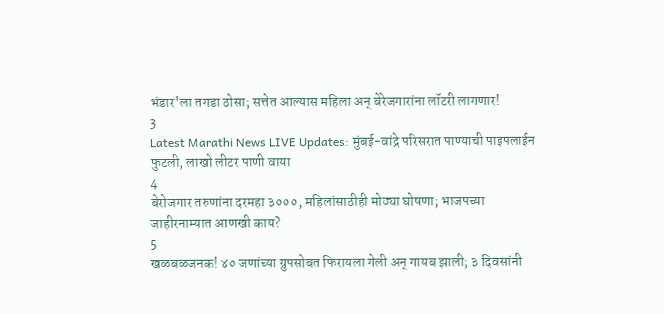भंडार'ला तगडा ठोसा; सत्तेत आल्यास महिला अन् बेरेजगारांना लॉटरी लागणार!
3
Latest Marathi News LIVE Updates: मुंबई-वांद्रे परिसरात पाण्याची पाइपलाईन फुटली, लाखो लीटर पाणी वाया
4
बेरोजगार तरुणांना दरमहा ३०००, महिलांसाठीही मोठ्या घोषणा; भाजपच्या जाहीरनाम्यात आणखी काय?
5
खळबळजनक! ४० जणांच्या ग्रुपसोबत फिरायला गेली अन् गायब झाली; ३ दिवसांनी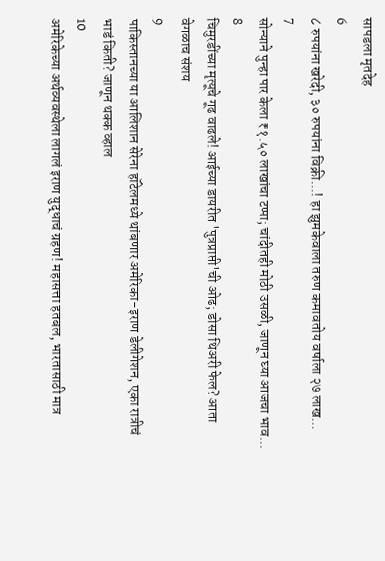सापडला मृतदेह
6
८ रुपयांना खरेदी, ३० रुपयांना विक्री...! हा झुमकेवाला तरुण कमावतोय वर्षाला २७ लाख...
7
सोन्याने पुन्हा पार केला ₹१.५० लाखांचा टप्पा; चांदीतही मोठी उसळी, जाणून घ्या आजचा भाव...
8
चिमुरडींच्या मृत्यूचे गूढ वाढले! आईच्या डायरीत 'पुत्रप्राप्ती'ची ओढ; डोसा थिअरी फेल? आता वेगळाच संशय
9
पाकिस्तानच्या या आलिशान सेरेना हॉटेलमध्ये थांबणार अमेरिका-इराण डेलीगेशन, एका रात्रीचं भाडं किती? जाणून थक्क व्हाल
10
अमेरिकेच्या अर्थव्यवस्थेला लागलं इराण युद्धाचं ग्रहण! महासत्ता हतबल, भारतासाठी मात्र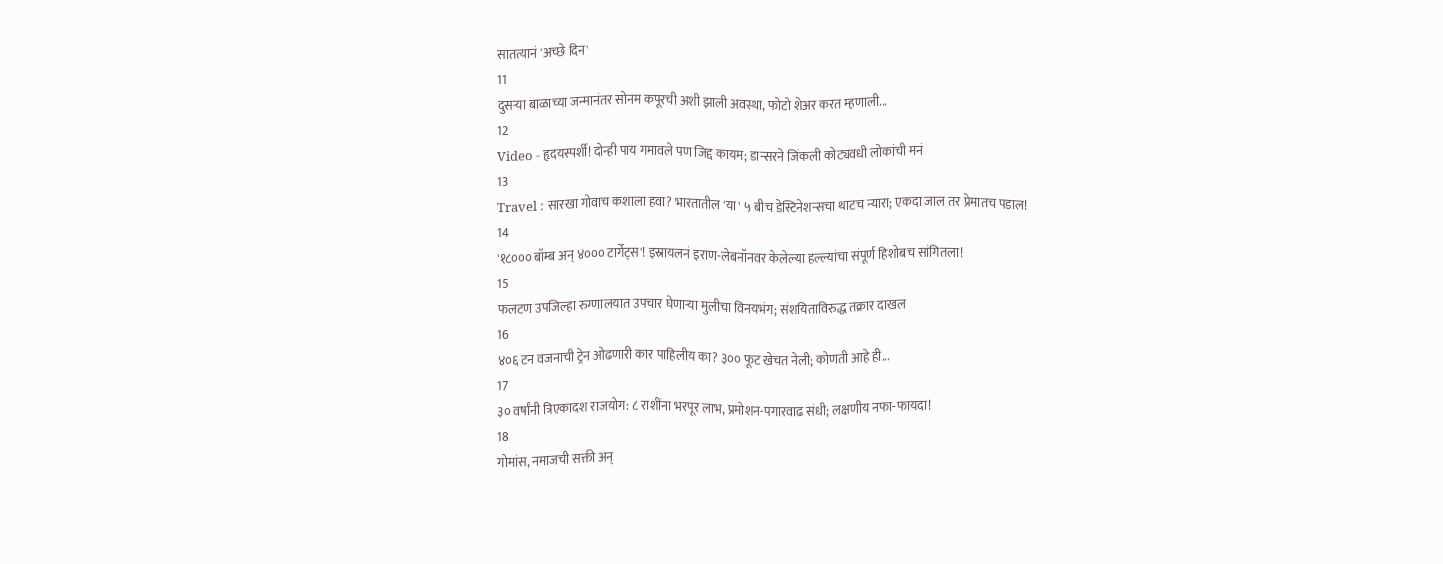सातत्यानं 'अच्छे दिन'
11
दुसऱ्या बाळाच्या जन्मानंतर सोनम कपूरची अशी झाली अवस्था, फोटो शेअर करत म्हणाली...
12
Video - हृदयस्पर्शी! दोन्ही पाय गमावले पण जिद्द कायम; डान्सरने जिंकली कोट्यवधी लोकांची मनं
13
Travel : सारखा गोवाच कशाला हवा? भारतातील 'या' ५ बीच डेस्टिनेशन्सचा थाटच न्यारा; एकदा जाल तर प्रेमातच पडाल!
14
'१८००० बॉम्ब अन् ४००० टार्गेट्स'! इस्रायलनं इराण-लेबनॉनवर केलेल्या हल्ल्यांचा संपूर्ण हिशोबच सांगितला!
15
फलटण उपजिल्हा रुग्णालयात उपचार घेणाऱ्या मुलीचा विनयभंग; संशयिताविरुद्ध तक्रार दाखल
16
४०६ टन वजनाची ट्रेन ओढणारी कार पाहिलीय का? ३०० फूट खेचत नेली; कोणती आहे ही...
17
३० वर्षांनी त्रिएकादश राजयोग: ८ राशींना भरपूर लाभ, प्रमोशन-पगारवाढ संधी; लक्षणीय नफा-फायदा!
18
गोमांस, नमाजची सक्ती अन्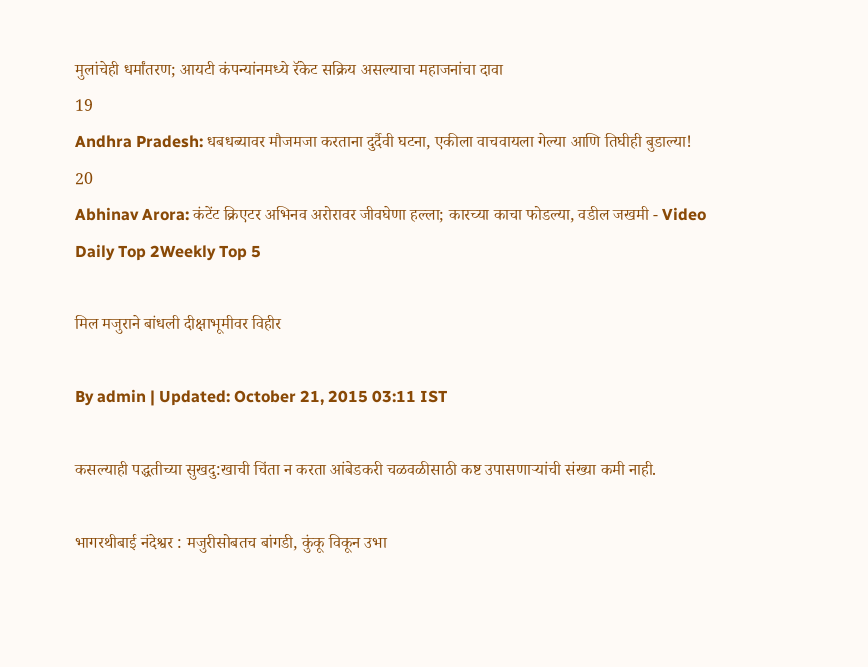मुलांचेही धर्मांतरण; आयटी कंपन्यांनमध्ये रॅकेट सक्रिय असल्याचा महाजनांचा दावा
19
Andhra Pradesh: धबधब्यावर मौजमजा करताना दुर्दैवी घटना, एकीला वाचवायला गेल्या आणि तिघीही बुडाल्या!
20
Abhinav Arora: कंटेंट क्रिएटर अभिनव अरोरावर जीवघेणा हल्ला; कारच्या काचा फोडल्या, वडील जखमी - Video
Daily Top 2Weekly Top 5

मिल मजुराने बांधली दीक्षाभूमीवर विहीर

By admin | Updated: October 21, 2015 03:11 IST

कसल्याही पद्धतीच्या सुखदु:खाची चिंता न करता आंबेडकरी चळवळीसाठी कष्ट उपासणाऱ्यांची संख्या कमी नाही.

भागरथीबाई नंदेश्वर : मजुरीसोबतच बांगडी, कुंकू विकून उभा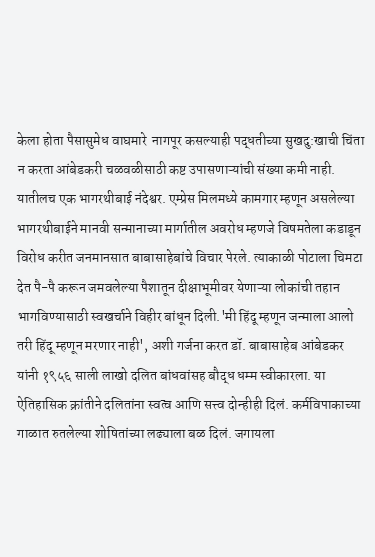केला होता पैसासुमेध वाघमारे  नागपूर कसल्याही पद्धतीच्या सुखदु:खाची चिंता न करता आंबेडकरी चळवळीसाठी कष्ट उपासणाऱ्यांची संख्या कमी नाही. यातीलच एक भागरथीबाई नंदेश्वर. एम्प्रेस मिलमध्ये कामगार म्हणून असलेल्या भागरथीबाईने मानवी सन्मानाच्या मार्गातील अवरोध म्हणजे विषमतेला कडाडून विरोध करीत जनमानसात बाबासाहेबांचे विचार पेरले. त्याकाळी पोटाला चिमटा देत पै-पै करून जमवलेल्या पैशातून दीक्षाभूमीवर येणाऱ्या लोकांची तहान भागविण्यासाठी स्वखर्चाने विहीर बांधून दिली.'मी हिंदू म्हणून जन्माला आलो तरी हिंदू म्हणून मरणार नाही', अशी गर्जना करत डॉ. बाबासाहेब आंबेडकर यांनी १९५६ साली लाखो दलित बांधवांसह बौद्ध धम्म स्वीकारला. या ऐतिहासिक क्रांतीने दलितांना स्वत्व आणि सत्त्व दोन्हीही दिलं. कर्मविपाकाच्या गाळात रुतलेल्या शोषितांच्या लढ्याला बळ दिलं. जगायला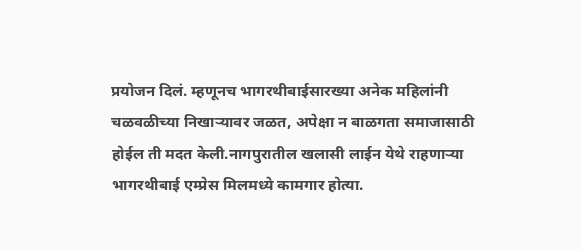प्रयोजन दिलं. म्हणूनच भागरथीबाईसारख्या अनेक महिलांनी चळवळीच्या निखाऱ्यावर जळत, अपेक्षा न बाळगता समाजासाठी होईल ती मदत केली.नागपुरातील खलासी लाईन येथे राहणाऱ्या भागरथीबाई एम्प्रेस मिलमध्ये कामगार होत्या.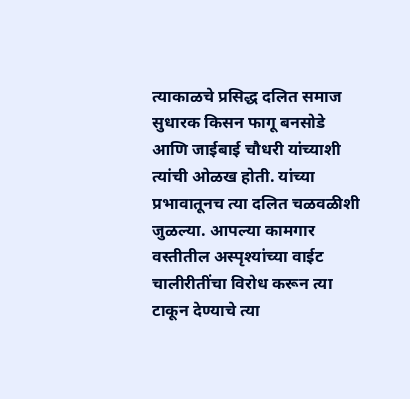त्याकाळचे प्रसिद्ध दलित समाज सुधारक किसन फागू बनसोडे आणि जाईबाई चौधरी यांच्याशी त्यांची ओळख होती. यांच्या प्रभावातूनच त्या दलित चळवळीशी जुळल्या. आपल्या कामगार वस्तीतील अस्पृश्यांच्या वाईट चालीरीतींचा विरोध करून त्या टाकून देण्याचे त्या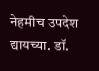नेहमीच उपदेश द्यायच्या. डॉ.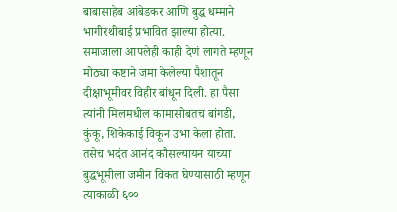बाबासाहेब आंबेडकर आणि बुद्ध धम्माने भागीरथीबाई प्रभावित झाल्या होत्या. समाजाला आपलेही काही देणं लागते म्हणून मोठ्या कष्टाने जमा केलेल्या पैशातून दीक्षाभूमीवर विहीर बांधून दिली. हा पैसा त्यांनी मिलमधील कामासोबतच बांगडी, कुंकू, शिकेकाई विकून उभा केला होता. तसेच भदंत आनंद कौसल्यायन याच्या बुद्धभूमीला जमीन विकत घेण्यासाठी म्हणून त्याकाळी ६००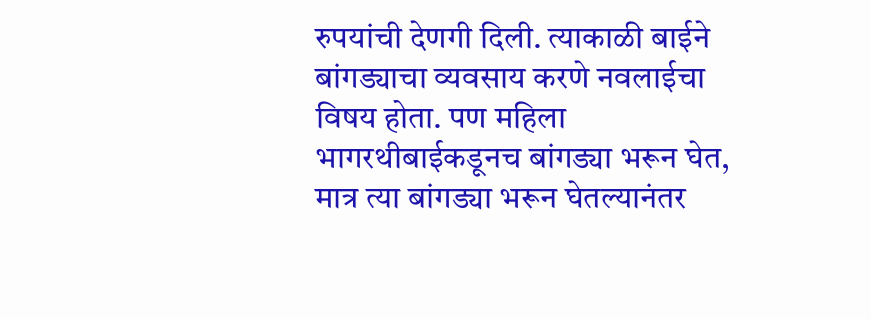रुपयांची देणगी दिली. त्याकाळी बाईने बांगड्याचा व्यवसाय करणे नवलाईचा विषय होता. पण महिला भागरथीबाईकडूनच बांगड्या भरून घेत, मात्र त्या बांगड्या भरून घेतल्यानंतर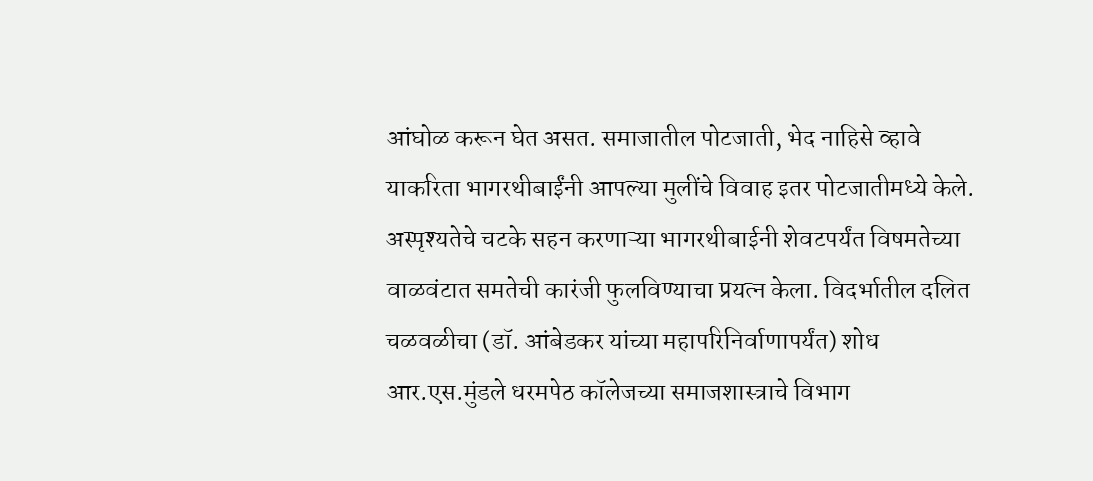आंघोळ करून घेत असत. समाजातील पोटजाती, भेद नाहिसे व्हावे याकरिता भागरथीबाईंनी आपल्या मुलींचे विवाह इतर पोटजातीमध्ये केले. अस्पृश्यतेचे चटके सहन करणाऱ्या भागरथीबाईनी शेवटपर्यंत विषमतेच्या वाळवंटात समतेची कारंजी फुलविण्याचा प्रयत्न केला. विदर्भातील दलित चळवळीचा (डॉ. आंबेडकर यांच्या महापरिनिर्वाणापर्यंत) शोध आर.एस.मुंडले धरमपेठ कॉलेजच्या समाजशास्त्राचे विभाग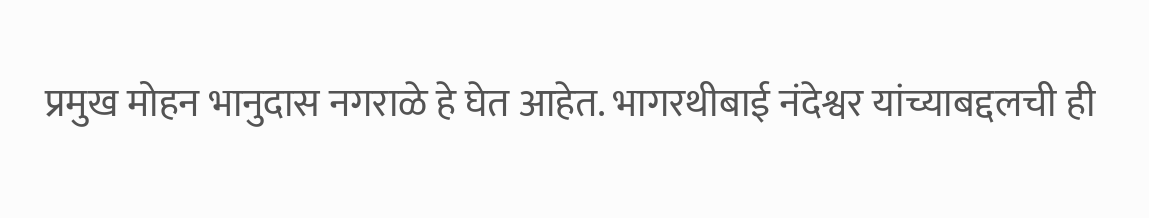प्रमुख मोहन भानुदास नगराळे हे घेत आहेत. भागरथीबाई नंदेश्वर यांच्याबद्दलची ही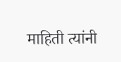माहिती त्यांनी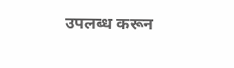उपलब्ध करून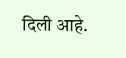दिली आहे.